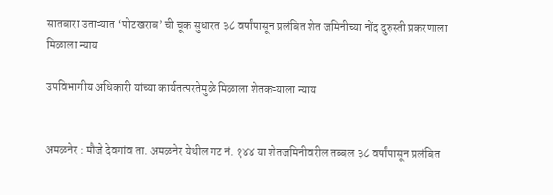सातबारा उताऱ्यात ‘पोटखराब’ ची चूक सुधारत ३८ वर्षांपासून प्रलंबित शेत जमिनीच्या नोंद दुरुस्ती प्रकरणाला मिळाला न्याय

उपविभागीय अधिकारी यांच्या कार्यतत्परतेमुळे मिळाला शेतकऱ्याला न्याय


अमळनेर : मौजे देवगांव ता. अमळनेर येथील गट नं. १४४ या शेतजमिनीवरील तब्बल ३८ वर्षांपासून प्रलंबित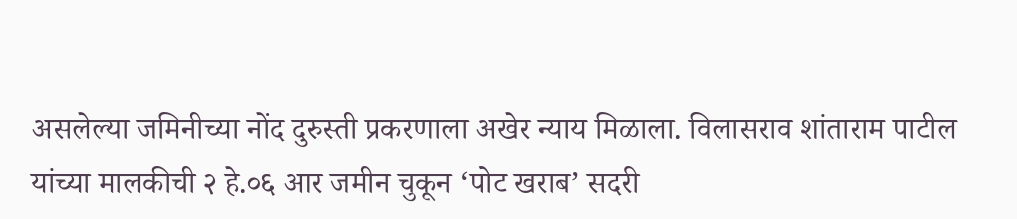असलेल्या जमिनीच्या नोंद दुरुस्ती प्रकरणाला अखेर न्याय मिळाला. विलासराव शांताराम पाटील यांच्या मालकीची २ हे.०६ आर जमीन चुकून ‘पोट खराब’ सदरी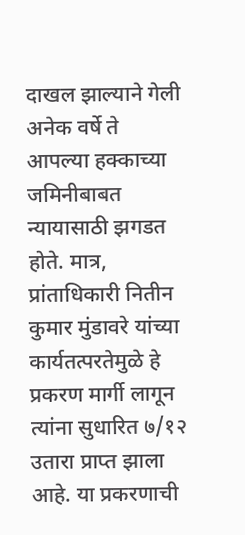दाखल झाल्याने गेली अनेक वर्षे ते आपल्या हक्काच्या जमिनीबाबत न्यायासाठी झगडत होते. मात्र, प्रांताधिकारी नितीन कुमार मुंडावरे यांच्या कार्यतत्परतेमुळे हे प्रकरण मार्गी लागून त्यांना सुधारित ७/१२ उतारा प्राप्त झाला आहे. या प्रकरणाची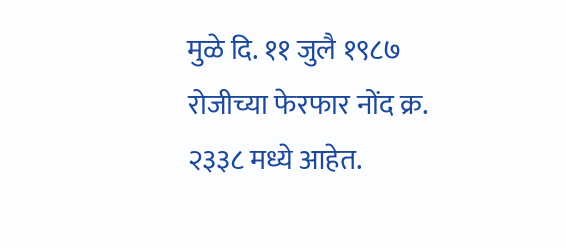मुळे दि. ११ जुलै १९८७ रोजीच्या फेरफार नोंद क्र. २३३८ मध्ये आहेत.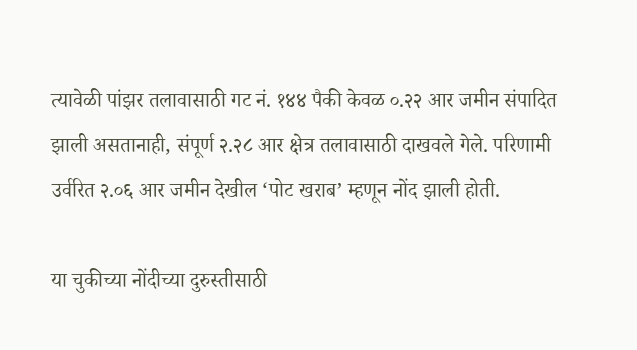त्यावेळी पांझर तलावासाठी गट नं. १४४ पैकी केवळ ०.२२ आर जमीन संपादित झाली असतानाही, संपूर्ण २.२८ आर क्षेत्र तलावासाठी दाखवले गेले. परिणामी उर्वरित २.०६ आर जमीन देखील ‘पोट खराब’ म्हणून नोंद झाली होती.

या चुकीच्या नोंदीच्या दुरुस्तीसाठी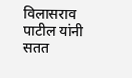विलासराव पाटील यांनी सतत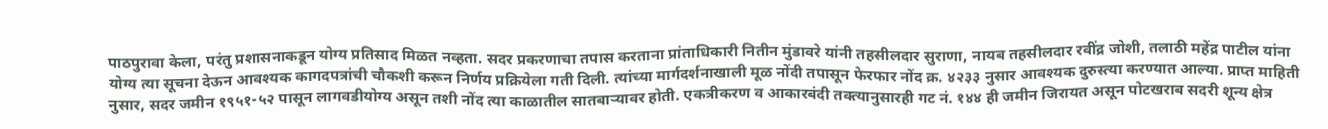पाठपुरावा केला, परंतु प्रशासनाकडून योग्य प्रतिसाद मिळत नव्हता. सदर प्रकरणाचा तपास करताना प्रांताधिकारी नितीन मुंडावरे यांनी तहसीलदार सुराणा, नायब तहसीलदार रवींद्र जोशी, तलाठी महेंद्र पाटील यांना योग्य त्या सूचना देऊन आवश्यक कागदपत्रांची चौकशी करून निर्णय प्रक्रियेला गती दिली. त्यांच्या मार्गदर्शनाखाली मूळ नोंदी तपासून फेरफार नोंद क्र. ४२३३ नुसार आवश्यक दुरुस्त्या करण्यात आल्या. प्राप्त माहिती नुसार, सदर जमीन १९५१-५२ पासून लागवडीयोग्य असून तशी नोंद त्या काळातील सातबाऱ्यावर होती. एकत्रीकरण व आकारबंदी तक्त्यानुसारही गट नं. १४४ ही जमीन जिरायत असून पोटखराब सदरी शून्य क्षेत्र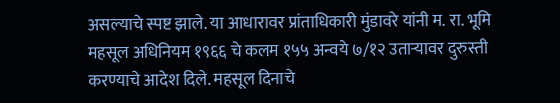असल्याचे स्पष्ट झाले. या आधारावर प्रांताधिकारी मुंडावरे यांनी म. रा. भूमि महसूल अधिनियम १९६६ चे कलम १५५ अन्वये ७/१२ उताऱ्यावर दुरुस्ती करण्याचे आदेश दिले. महसूल दिनाचे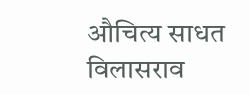औचित्य साधत विलासराव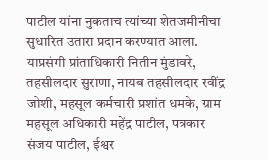पाटील यांना नुकताच त्यांच्या शेतजमीनीचा सुधारित उतारा प्रदान करण्यात आला. याप्रसंगी प्रांताधिकारी नितीन मुंडावरे, तहसीलदार सुराणा, नायब तहसीलदार रवींद्र जोशी, महसूल कर्मचारी प्रशांत धमके, ग्राम महसूल अधिकारी महेंद्र पाटील, पत्रकार संजय पाटील, ईश्वर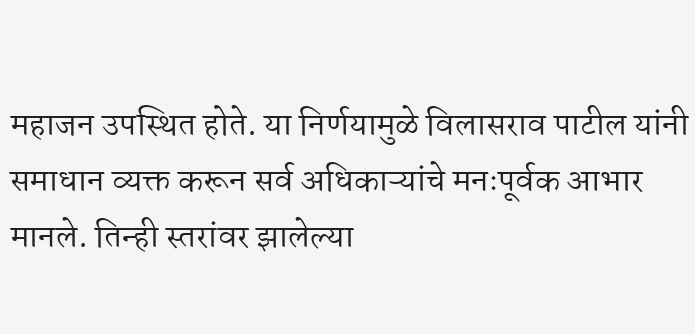महाजन उपस्थित होते. या निर्णयामुळे विलासराव पाटील यांनी समाधान व्यक्त करून सर्व अधिकाऱ्यांचे मनःपूर्वक आभार मानले. तिन्ही स्तरांवर झालेल्या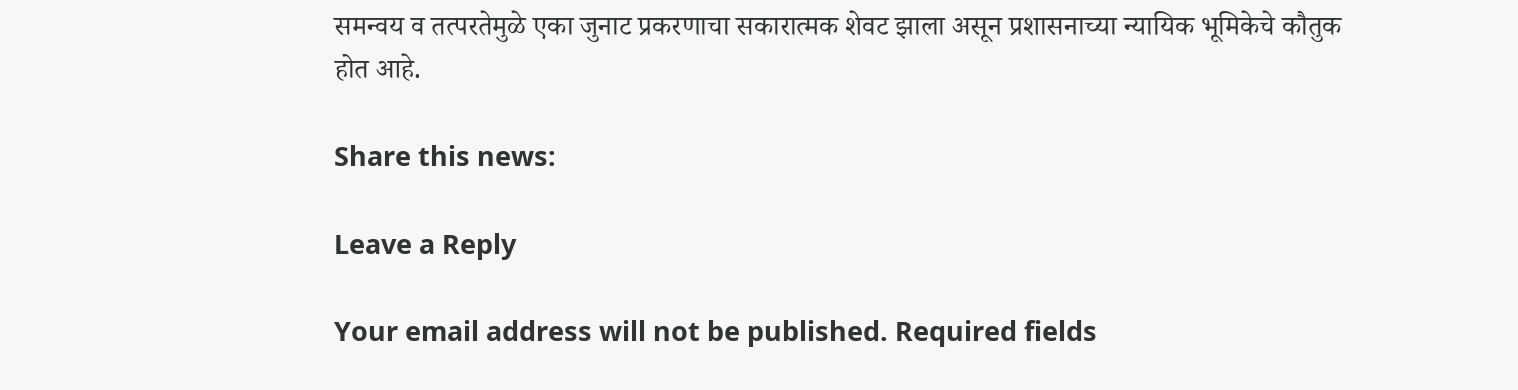समन्वय व तत्परतेमुळे एका जुनाट प्रकरणाचा सकारात्मक शेवट झाला असून प्रशासनाच्या न्यायिक भूमिकेचे कौतुक होत आहे.

Share this news:

Leave a Reply

Your email address will not be published. Required fields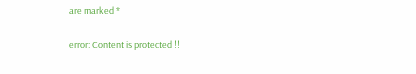are marked *

error: Content is protected !!